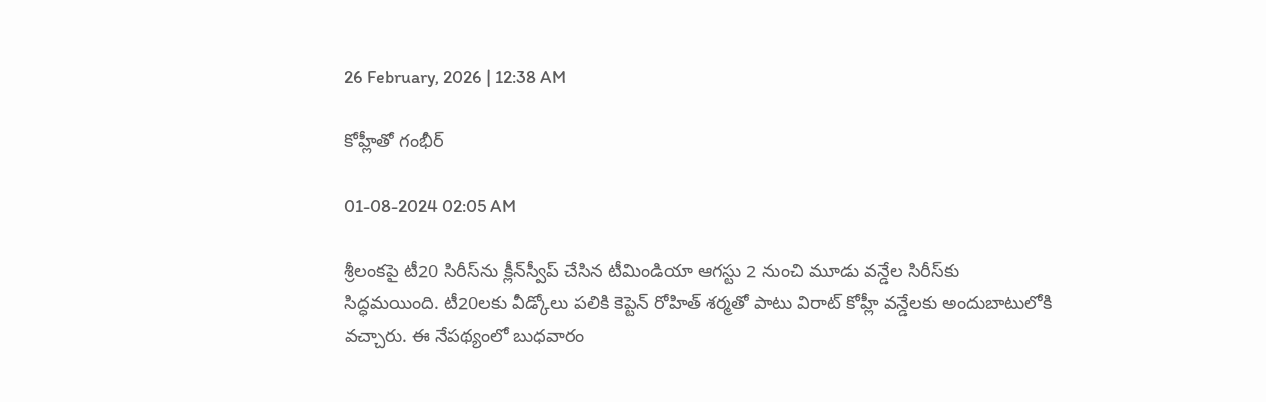26 February, 2026 | 12:38 AM

కోహ్లీతో గంభీర్

01-08-2024 02:05 AM

శ్రీలంకపై టీ20 సిరీస్‌ను క్లీన్‌స్వీప్ చేసిన టీమిండియా ఆగస్టు 2 నుంచి మూడు వన్డేల సిరీస్‌కు సిద్ధమయింది. టీ20లకు వీడ్కోలు పలికి కెప్టెన్ రోహిత్ శర్మతో పాటు విరాట్ కోహ్లీ వన్డేలకు అందుబాటులోకి వచ్చారు. ఈ నేపథ్యంలో బుధవారం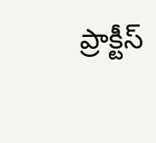ప్రాక్టీస్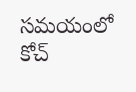సమయంలో కోచ్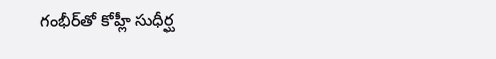గంభీర్‌తో కోహ్లీ సుధీర్ఘ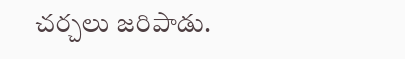చర్చలు జరిపాడు.